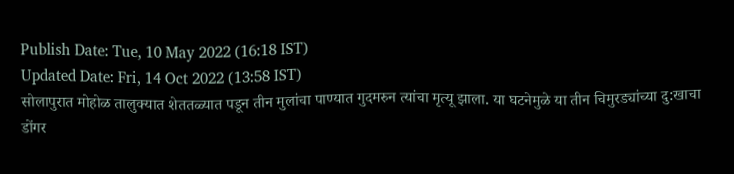Publish Date: Tue, 10 May 2022 (16:18 IST)
Updated Date: Fri, 14 Oct 2022 (13:58 IST)
सोलापुरात मोहोळ तालुक्यात शेततळ्यात पडून तीन मुलांचा पाण्यात गुदमरुन त्यांचा मृत्यू झाला. या घटनेमुळे या तीन चिमुरड्यांच्या दु:खाचा डोंगर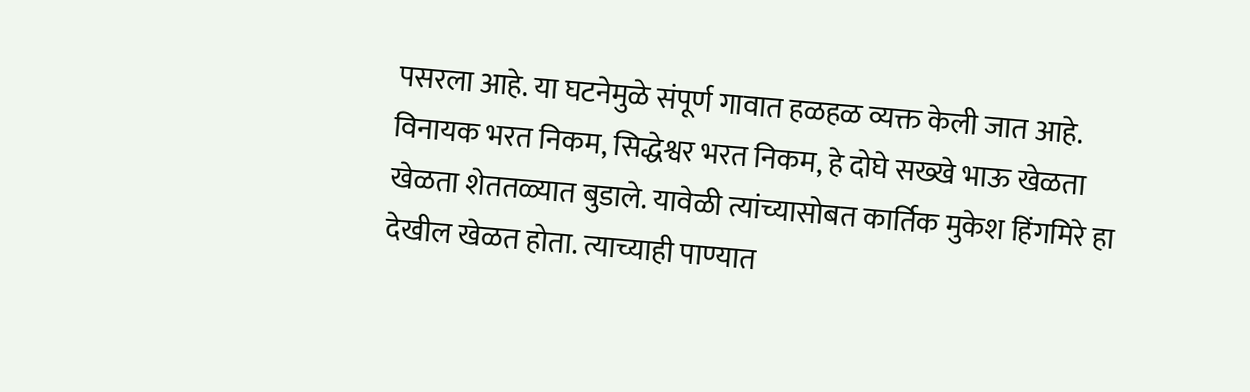पसरला आहे. या घटनेमुळे संपूर्ण गावात हळहळ व्यक्त केली जात आहे.
विनायक भरत निकम, सिद्धेश्वर भरत निकम, हे दोघे सख्खे भाऊ खेळता खेळता शेततळ्यात बुडाले. यावेळी त्यांच्यासोबत कार्तिक मुकेश हिंगमिरे हा देखील खेळत होता. त्याच्याही पाण्यात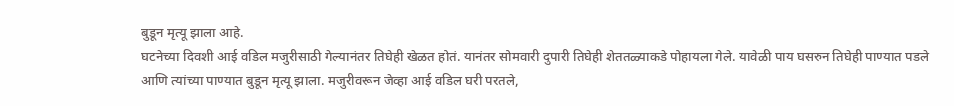बुडून मृत्यू झाला आहे.
घटनेच्या दिवशी आई वडिल मजुरीसाठी गेल्यानंतर तिघेही खेळत होतं. यानंतर सोमवारी दुपारी तिघेही शेततळ्याकडे पोहायला गेले. यावेळी पाय घसरुन तिघेही पाण्यात पडले आणि त्यांच्या पाण्यात बुडून मृत्यू झाला. मजुरीवरून जेव्हा आई वडिल घरी परतले,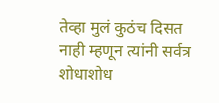तेव्हा मुलं कुठंच दिसत नाही म्हणून त्यांनी सर्वत्र शोधाशोध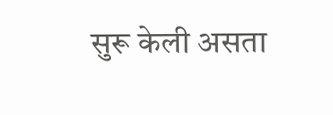सुरू केली असता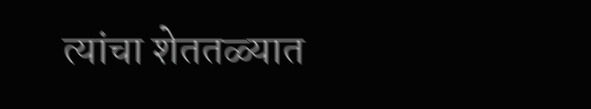त्यांचा शेततळ्यात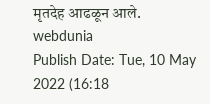मृतदेह आढळून आले.
webdunia
Publish Date: Tue, 10 May 2022 (16:18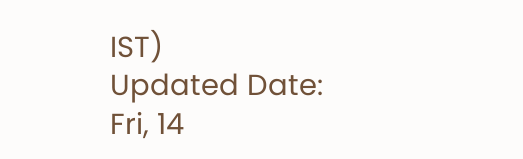IST)
Updated Date: Fri, 14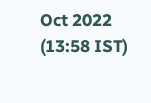Oct 2022 (13:58 IST)